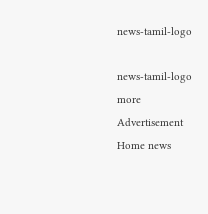news-tamil-logo

news-tamil-logo
more
Advertisement
Home news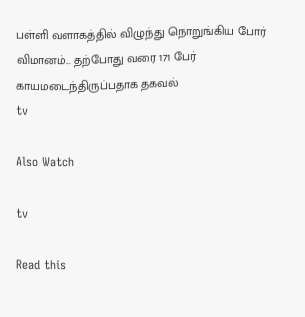பள்ளி வளாகத்தில் விழுந்து நொறுங்கிய போர் விமானம்... தற்போது வரை 171 பேர் காயமடைந்திருப்பதாக தகவல்
tv

Also Watch

tv

Read this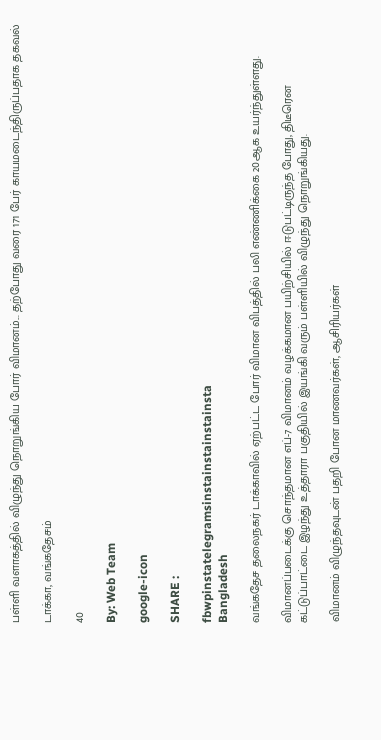பள்ளி வளாகத்தில் விழுந்து நொறுங்கிய போர் விமானம்... தற்போது வரை 171 பேர் காயமடைந்திருப்பதாக தகவல்

டாக்கா, வங்கதேசம்

40

By: Web Team

google-icon

SHARE :

fbwpinstatelegramsinstainstainstainsta
Bangladesh

வங்கதேச தலைநகர் டாக்காவில் ஏற்பட்ட போர் விமான விபத்தில் பலி எண்ணிக்கை 20ஆக உயர்ந்துள்ளது.

விமானப்படைக்கு சொந்தமான எப்-7 விமானம் வழக்கமான பயிற்சியில் ஈடுபட்டிருந்த போது, திடீரென கட்டுப்பாட்டை இழந்து உத்தாரா பகுதியில் இயங்கி வரும் பள்ளியில் விழுந்து நொறுங்கியது.

விமானம் விழுந்தவுடன் பதறி போன மாணவர்கள், ஆசிரியர்கள்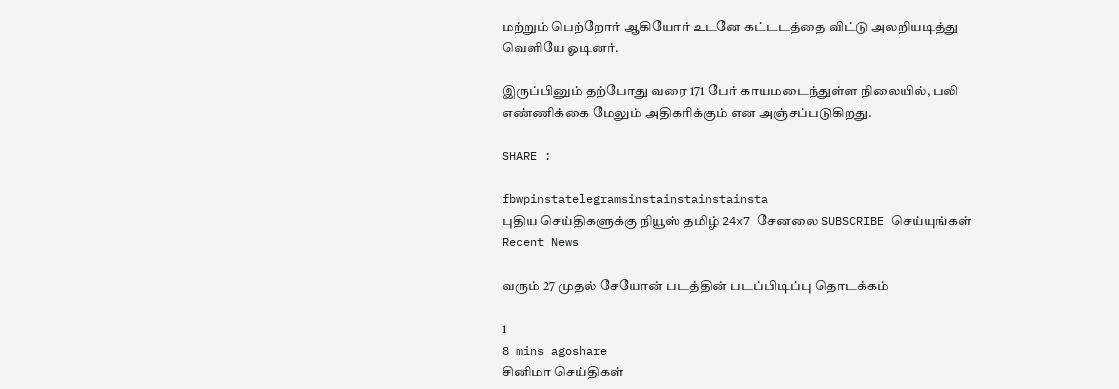மற்றும் பெற்றோர் ஆகியோர் உடனே கட்டடத்தை விட்டு அலறியடித்து வெளியே ஓடினர்.

இருப்பினும் தற்போது வரை 171 பேர் காயமடைந்துள்ள நிலையில், பலி எண்ணிக்கை மேலும் அதிகரிக்கும் என அஞ்சப்படுகிறது.

SHARE :

fbwpinstatelegramsinstainstainstainsta
புதிய செய்திகளுக்கு நியூஸ் தமிழ் 24x7 சேனலை SUBSCRIBE செய்யுங்கள்
Recent News

வரும் 27 முதல் சேயோன் படத்தின் படப்பிடிப்பு தொடக்கம்

1
8 mins agoshare
சினிமா செய்திகள்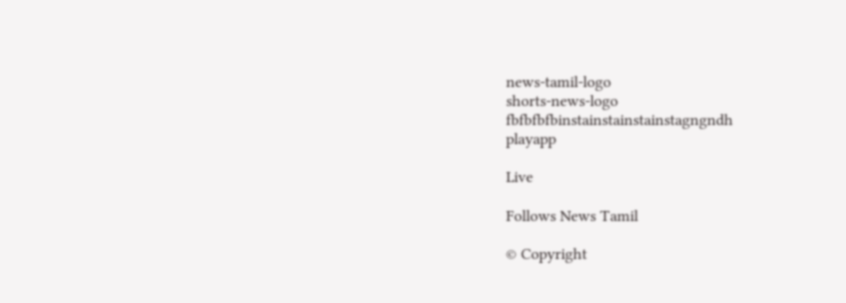news-tamil-logo
shorts-news-logo
fbfbfbfbinstainstainstainstagngndh
playapp

Live

Follows News Tamil

© Copyright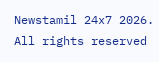Newstamil 24x7 2026. All rights reserved